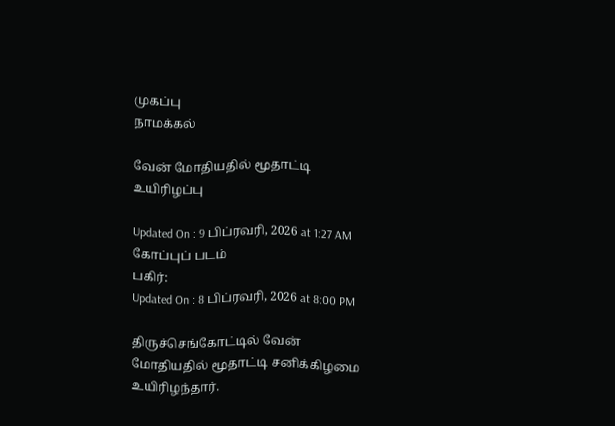முகப்பு
நாமக்கல்

வேன் மோதியதில் மூதாட்டி உயிரிழப்பு

Updated On : 9 பிப்ரவரி, 2026 at 1:27 AM
கோப்புப் படம்
பகிர்:
Updated On : 8 பிப்ரவரி, 2026 at 8:00 PM

திருச்செங்கோட்டில் வேன் மோதியதில் மூதாட்டி சனிக்கிழமை உயிரிழந்தார்.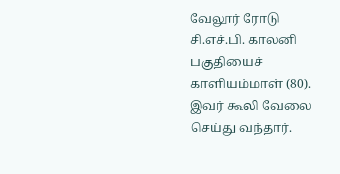வேலூர் ரோடு சி.எச்.பி. காலனி பகுதியைச் காளியம்மாள் (80). இவர் கூலி வேலை செய்து வந்தார்.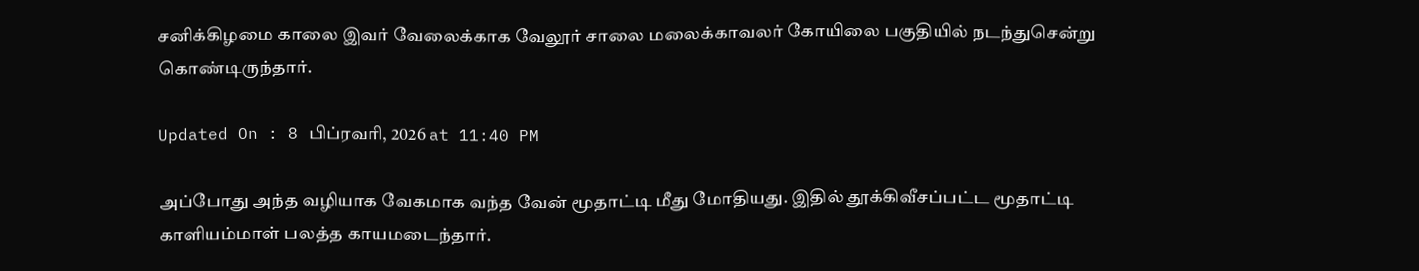சனிக்கிழமை காலை இவர் வேலைக்காக வேலூர் சாலை மலைக்காவலர் கோயிலை பகுதியில் நடந்துசென்று கொண்டிருந்தார்.

Updated On : 8 பிப்ரவரி, 2026 at 11:40 PM

அப்போது அந்த வழியாக வேகமாக வந்த வேன் மூதாட்டி மீது மோதியது. இதில் தூக்கிவீசப்பட்ட மூதாட்டி காளியம்மாள் பலத்த காயமடைந்தார்.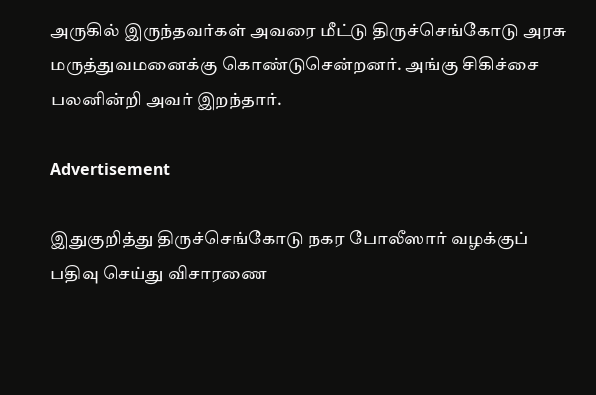அருகில் இருந்தவர்கள் அவரை மீட்டு திருச்செங்கோடு அரசு மருத்துவமனைக்கு கொண்டுசென்றனர். அங்கு சிகிச்சை பலனின்றி அவர் இறந்தார்.

Advertisement

இதுகுறித்து திருச்செங்கோடு நகர போலீஸார் வழக்குப் பதிவு செய்து விசாரணை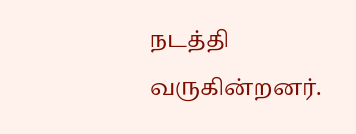நடத்தி வருகின்றனர்.